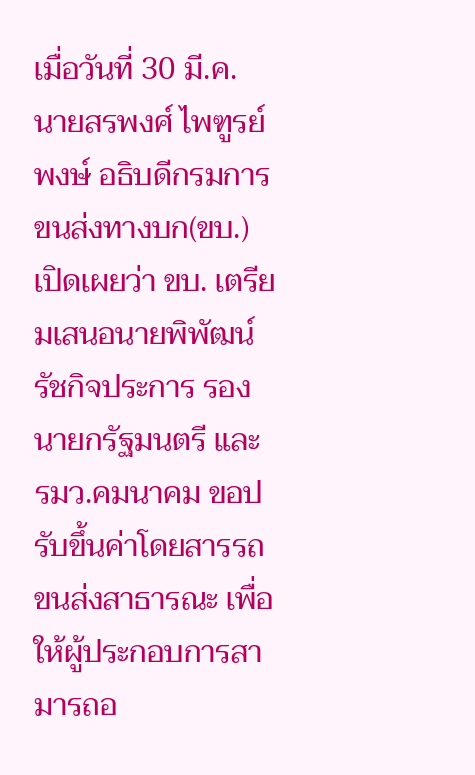เมื่อวันที่ 30 มี.ค. นายสรพงศ์ ไพฑูรย์พงษ์ อธิบดีกรมการขนส่งทางบก(ขบ.) เปิดเผยว่า ขบ. เตรียมเสนอนายพิพัฒน์ รัชกิจประการ รองนายกรัฐมนตรี และ รมว.คมนาคม ขอปรับขึ้นค่าโดยสารรถขนส่งสาธารณะ เพื่อให้ผู้ประกอบการสามารถอ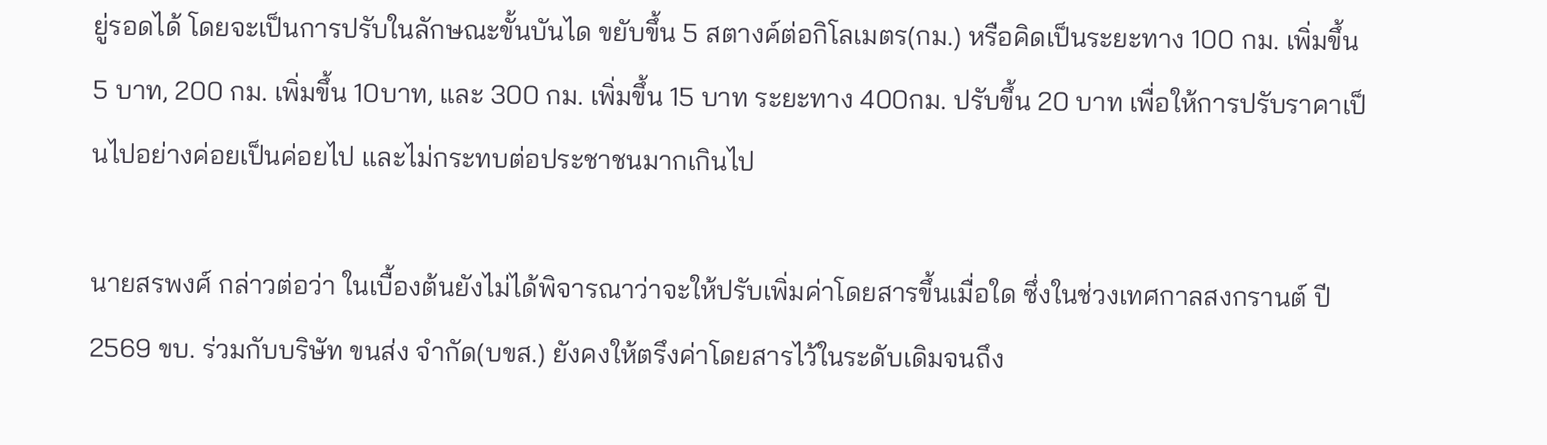ยู่รอดได้ โดยจะเป็นการปรับในลักษณะขั้นบันได ขยับขึ้น 5 สตางค์ต่อกิโลเมตร(กม.) หรือคิดเป็นระยะทาง 100 กม. เพิ่มขึ้น 5 บาท, 200 กม. เพิ่มขึ้น 10บาท, และ 300 กม. เพิ่มขึ้น 15 บาท ระยะทาง 400กม. ปรับขึ้น 20 บาท เพื่อให้การปรับราคาเป็นไปอย่างค่อยเป็นค่อยไป และไม่กระทบต่อประชาชนมากเกินไป

นายสรพงศ์ กล่าวต่อว่า ในเบื้องต้นยังไม่ได้พิจารณาว่าจะให้ปรับเพิ่มค่าโดยสารขึ้นเมื่อใด ซึ่งในช่วงเทศกาลสงกรานต์ ปี 2569 ขบ. ร่วมกับบริษัท ขนส่ง จำกัด(บขส.) ยังคงให้ตรึงค่าโดยสารไว้ในระดับเดิมจนถึง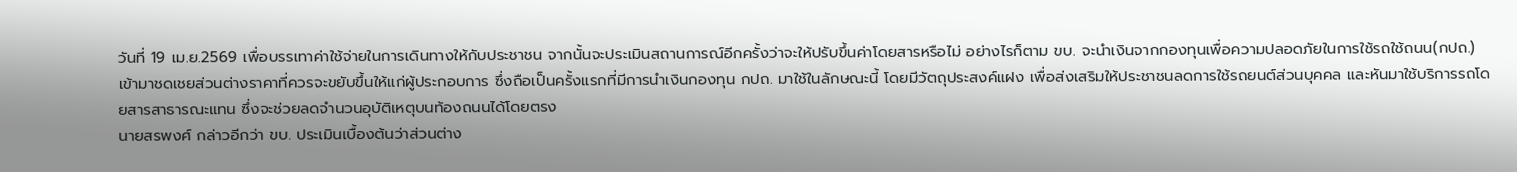วันที่ 19 เม.ย.2569 เพื่อบรรเทาค่าใช้จ่ายในการเดินทางให้กับประชาชน จากนั้นจะประเมินสถานการณ์อีกครั้งว่าจะให้ปรับขึ้นค่าโดยสารหรือไม่ อย่างไรก็ตาม ขบ. จะนำเงินจากกองทุนเพื่อความปลอดภัยในการใช้รถใช้ถนน(กปถ.) เข้ามาชดเชยส่วนต่างราคาที่ควรจะขยับขึ้นให้แก่ผู้ประกอบการ ซึ่งถือเป็นครั้งแรกที่มีการนำเงินกองทุน กปถ. มาใช้ในลักษณะนี้ โดยมีวัตถุประสงค์แฝง เพื่อส่งเสริมให้ประชาชนลดการใช้รถยนต์ส่วนบุคคล และหันมาใช้บริการรถโดยสารสาธารณะแทน ซึ่งจะช่วยลดจำนวนอุบัติเหตุบนท้องถนนได้โดยตรง
นายสรพงศ์ กล่าวอีกว่า ขบ. ประเมินเบื้องต้นว่าส่วนต่าง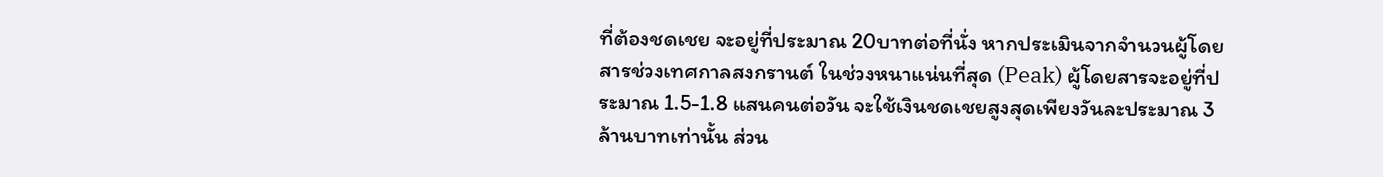ที่ต้องชดเชย จะอยู่ที่ประมาณ 20บาทต่อที่นั่ง หากประเมินจากจำนวนผู้โดยสารช่วงเทศกาลสงกรานต์ ในช่วงหนาแน่นที่สุด (Peak) ผู้โดยสารจะอยู่ที่ประมาณ 1.5-1.8 แสนคนต่อวัน จะใช้เงินชดเชยสูงสุดเพียงวันละประมาณ 3 ล้านบาทเท่านั้น ส่วน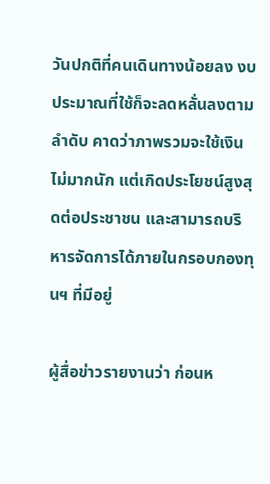วันปกติที่คนเดินทางน้อยลง งบประมาณที่ใช้ก็จะลดหลั่นลงตามลำดับ คาดว่าภาพรวมจะใช้เงินไม่มากนัก แต่เกิดประโยชน์สูงสุดต่อประชาชน และสามารถบริหารจัดการได้ภายในกรอบกองทุนฯ ที่มีอยู่

ผู้สื่อข่าวรายงานว่า ก่อนห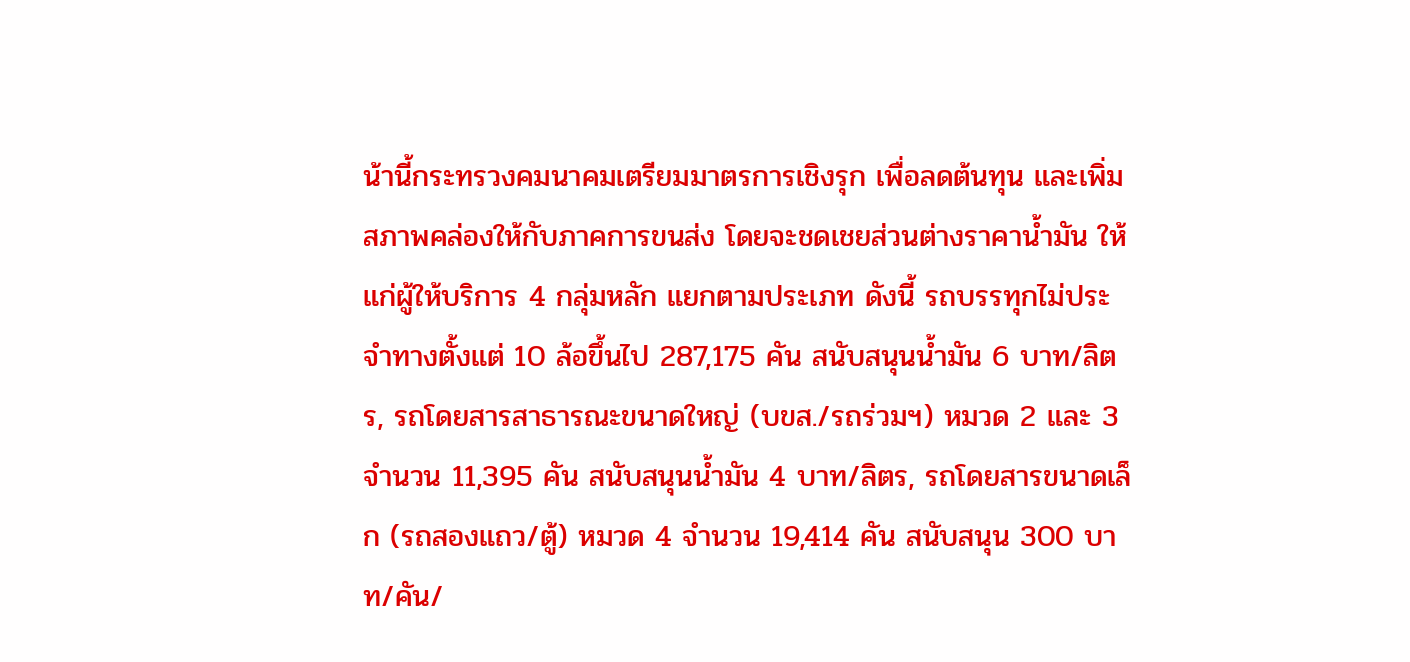น้านี้กระทรวงคมนาคมเตรียมมาตรการเชิงรุก เพื่อลดต้นทุน และเพิ่มสภาพคล่องให้กับภาคการขนส่ง โดยจะชดเชยส่วนต่างราคาน้ำมัน ให้แก่ผู้ให้บริการ 4 กลุ่มหลัก แยกตามประเภท ดังนี้ รถบรรทุกไม่ประจำทางตั้งแต่ 10 ล้อขึ้นไป 287,175 คัน สนับสนุนน้ำมัน 6 บาท/ลิตร, รถโดยสารสาธารณะขนาดใหญ่ (บขส./รถร่วมฯ) หมวด 2 และ 3 จำนวน 11,395 คัน สนับสนุนน้ำมัน 4 บาท/ลิตร, รถโดยสารขนาดเล็ก (รถสองแถว/ตู้) หมวด 4 จำนวน 19,414 คัน สนับสนุน 300 บาท/คัน/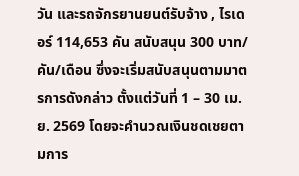วัน และรถจักรยานยนต์รับจ้าง , ไรเดอร์ 114,653 คัน สนับสนุน 300 บาท/คัน/เดือน ซึ่งจะเริ่มสนับสนุนตามมาตรการดังกล่าว ตั้งแต่วันที่ 1 – 30 เม.ย. 2569 โดยจะคำนวณเงินชดเชยตามการ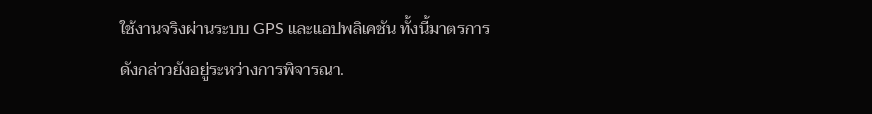ใช้งานจริงผ่านระบบ GPS และแอปพลิเคชัน ทั้งนี้มาตรการดังกล่าวยังอยู่ระหว่างการพิจารณา.